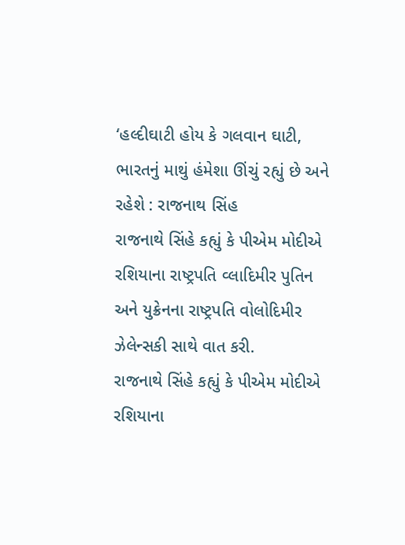‘હલ્દીઘાટી હોય કે ગલવાન ઘાટી, ભારતનું માથું હંમેશા ઊંચું રહ્યું છે અને રહેશે : રાજનાથ સિંહ
રાજનાથે સિંહે કહ્યું કે પીએમ મોદીએ રશિયાના રાષ્ટ્રપતિ વ્લાદિમીર પુતિન અને યુક્રેનના રાષ્ટ્રપતિ વોલોદિમીર ઝેલેન્સકી સાથે વાત કરી.
રાજનાથે સિંહે કહ્યું કે પીએમ મોદીએ રશિયાના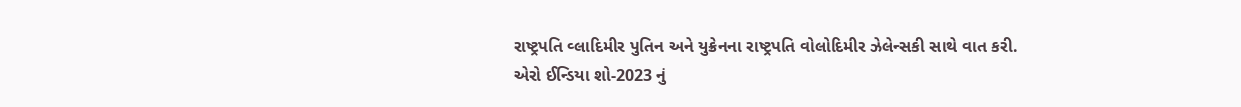રાષ્ટ્રપતિ વ્લાદિમીર પુતિન અને યુક્રેનના રાષ્ટ્રપતિ વોલોદિમીર ઝેલેન્સકી સાથે વાત કરી.
એરો ઈન્ડિયા શો-2023 નું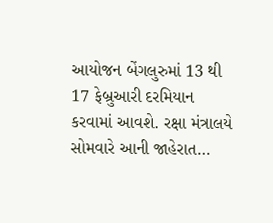આયોજન બેંગલુરુમાં 13 થી 17 ફેબ્રુઆરી દરમિયાન કરવામાં આવશે. રક્ષા મંત્રાલયે સોમવારે આની જાહેરાત…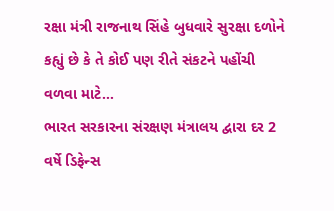રક્ષા મંત્રી રાજનાથ સિંહે બુધવારે સુરક્ષા દળોને કહ્યું છે કે તે કોઈ પણ રીતે સંકટને પહોંચી વળવા માટે…
ભારત સરકારના સંરક્ષણ મંત્રાલય દ્વારા દર 2 વર્ષે ડિફેન્સ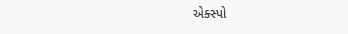એક્સ્પો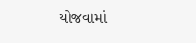યોજવામાં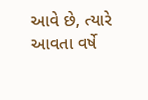આવે છે, ત્યારે આવતા વર્ષે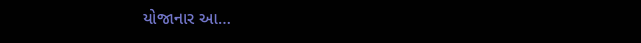યોજાનાર આ…